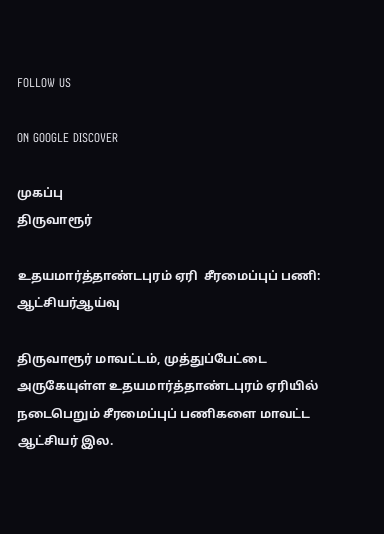FOLLOW US

ON GOOGLE DISCOVER

முகப்பு
திருவாரூர்

உதயமார்த்தாண்டபுரம் ஏரி  சீரமைப்புப் பணி:  ஆட்சியர்ஆய்வு

திருவாரூர் மாவட்டம், முத்துப்பேட்டை அருகேயுள்ள உதயமார்த்தாண்டபுரம் ஏரியில் நடைபெறும் சீரமைப்புப் பணிகளை மாவட்ட ஆட்சியர் இல.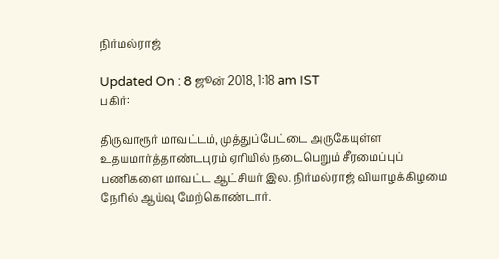நிர்மல்ராஜ்

Updated On : 8 ஜூன் 2018, 1:18 am IST
பகிர்:

திருவாரூர் மாவட்டம், முத்துப்பேட்டை அருகேயுள்ள உதயமார்த்தாண்டபுரம் ஏரியில் நடைபெறும் சீரமைப்புப் பணிகளை மாவட்ட ஆட்சியர் இல. நிர்மல்ராஜ் வியாழக்கிழமை நேரில் ஆய்வு மேற்கொண்டார்.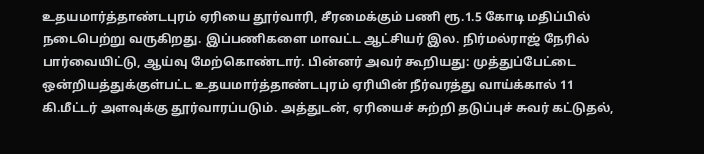உதயமார்த்தாண்டபுரம் ஏரியை தூர்வாரி, சீரமைக்கும் பணி ரூ.1.5 கோடி மதிப்பில் நடைபெற்று வருகிறது. இப்பணிகளை மாவட்ட ஆட்சியர் இல. நிர்மல்ராஜ் நேரில் பார்வையிட்டு, ஆய்வு மேற்கொண்டார். பின்னர் அவர் கூறியது: முத்துப்பேட்டை ஒன்றியத்துக்குள்பட்ட உதயமார்த்தாண்டபுரம் ஏரியின் நீர்வரத்து வாய்க்கால் 11 கி.மீட்டர் அளவுக்கு தூர்வாரப்படும். அத்துடன், ஏரியைச் சுற்றி தடுப்புச் சுவர் கட்டுதல்,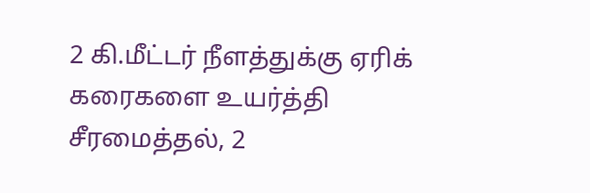2 கி.மீட்டர் நீளத்துக்கு ஏரிக் கரைகளை உயர்த்தி சீரமைத்தல், 2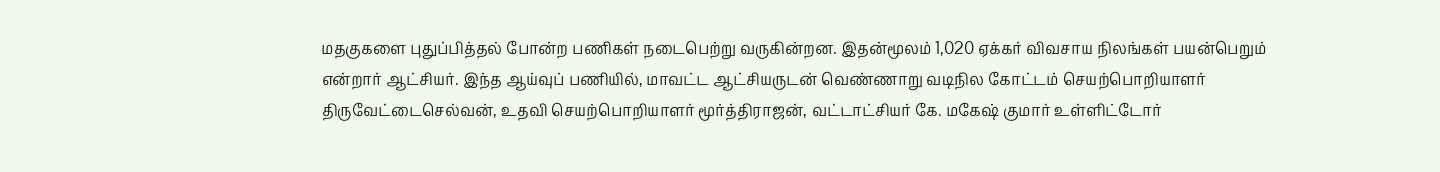மதகுகளை புதுப்பித்தல் போன்ற பணிகள் நடைபெற்று வருகின்றன. இதன்மூலம் 1,020 ஏக்கர் விவசாய நிலங்கள் பயன்பெறும் என்றார் ஆட்சியர். இந்த ஆய்வுப் பணியில், மாவட்ட ஆட்சியருடன் வெண்ணாறு வடிநில கோட்டம் செயற்பொறியாளர் திருவேட்டைசெல்வன், உதவி செயற்பொறியாளர் மூர்த்திராஜன், வட்டாட்சியர் கே. மகேஷ் குமார் உள்ளிட்டோர்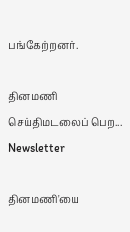பங்கேற்றனர்.

தினமணி செய்திமடலைப் பெற... Newsletter

தினமணி'யை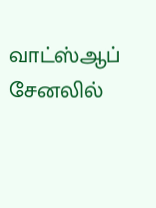வாட்ஸ்ஆப் சேனலில்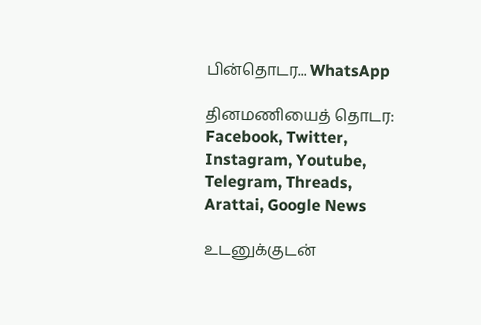பின்தொடர... WhatsApp

தினமணியைத் தொடர: Facebook, Twitter, Instagram, Youtube, Telegram, Threads, Arattai, Google News

உடனுக்குடன்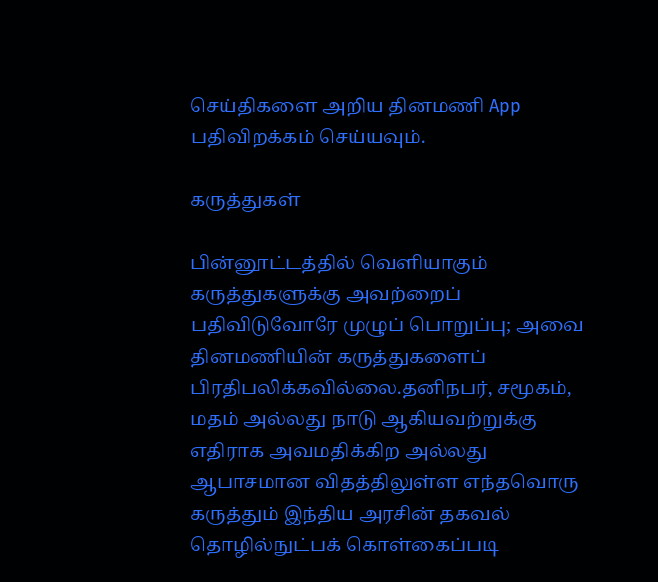செய்திகளை அறிய தினமணி App பதிவிறக்கம் செய்யவும்.

கருத்துகள்

பின்னூட்டத்தில் வெளியாகும் கருத்துகளுக்கு அவற்றைப் பதிவிடுவோரே முழுப் பொறுப்பு; அவை தினமணியின் கருத்துகளைப் பிரதிபலிக்கவில்லை.தனிநபர், சமூகம், மதம் அல்லது நாடு ஆகியவற்றுக்கு எதிராக அவமதிக்கிற அல்லது ஆபாசமான விதத்திலுள்ள எந்தவொரு கருத்தும் இந்திய அரசின் தகவல் தொழில்நுட்பக் கொள்கைப்படி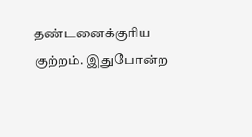தண்டனைக்குரிய குற்றம். இதுபோன்ற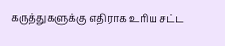கருத்துகளுக்கு எதிராக உரிய சட்ட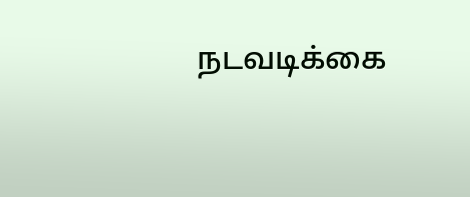நடவடிக்கை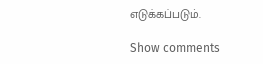எடுக்கப்படும்.

Show comments